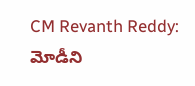CM Revanth Reddy: మోడీని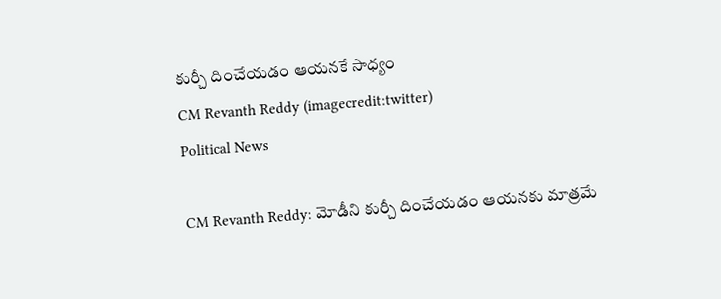కుర్చీ దించేయడం ఆయనకే సాధ్యం
CM Revanth Reddy (imagecredit:twitter)
Political News

CM Revanth Reddy: మోడీని కుర్చీ దించేయడం ఆయనకు మాత్రమే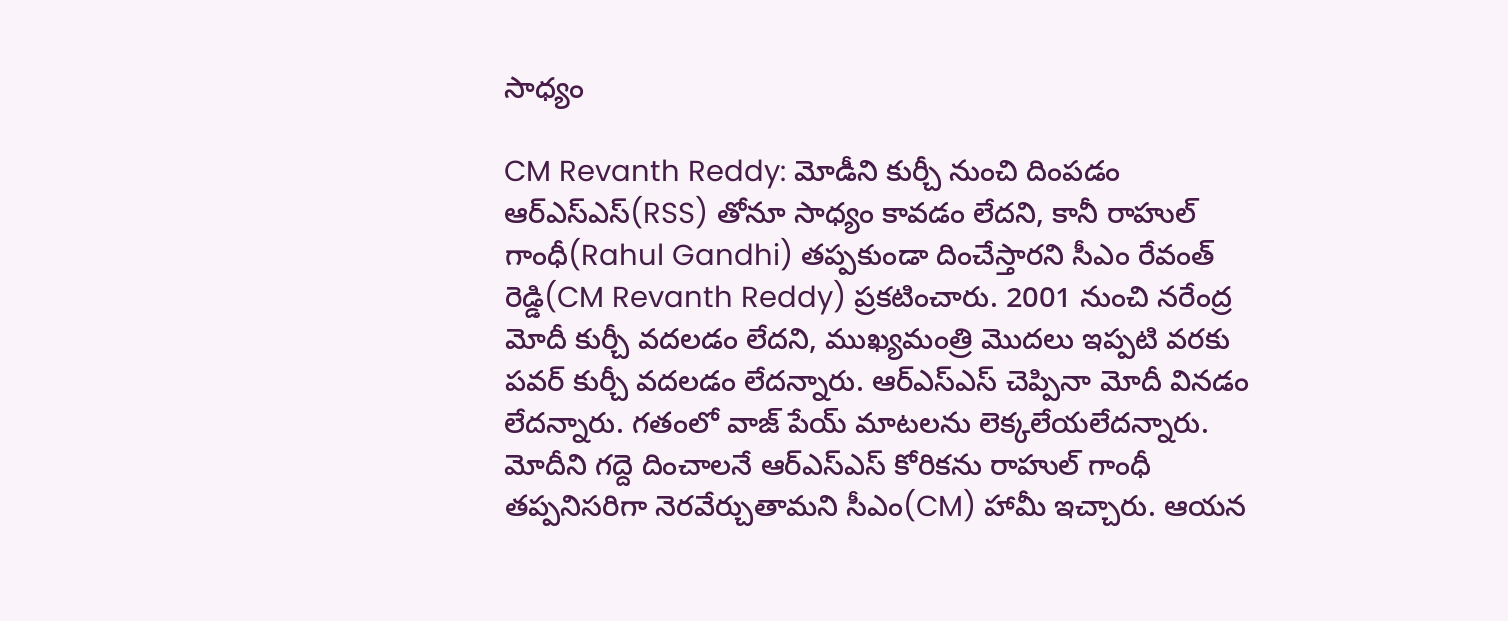సాధ్యం

CM Revanth Reddy: మోడీని కుర్చీ నుంచి దింపడం ఆర్ఎస్ఎస్(RSS) తోనూ సాధ్యం కావడం లేదని, కానీ రాహుల్ గాంధీ(Rahul Gandhi) తప్పకుండా దించేస్తారని సీఎం రేవంత్ రెడ్డి(CM Revanth Reddy) ప్రకటించారు. 2001 నుంచి న‌రేంద్ర మోదీ కుర్చీ వదలడం లేదని, ముఖ్యమంత్రి మొద‌లు ఇప్పటి వ‌ర‌కు పవర్ కుర్చీ వ‌ద‌ల‌డం లేదన్నారు. ఆర్ఎస్ఎస్ చెప్పినా మోదీ విన‌డం లేదన్నారు. గతంలో వాజ్ పేయ్ మాటలను లెక్కలేయలేదన్నారు. మోదీని గద్దె దించాలనే ఆర్ఎస్ఎస్ కోరికను రాహుల్ గాంధీ తప్పనిసరిగా నెరవేర్చుతామని సీఎం(CM) హామీ ఇచ్చారు. ఆయన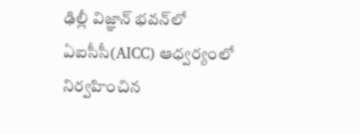ఢిల్లీ విజ్ఞాన్ భ‌వ‌న్‌లో ఏఐసీసీ(AICC) ఆధ్వర్యంలో నిర్వహించిన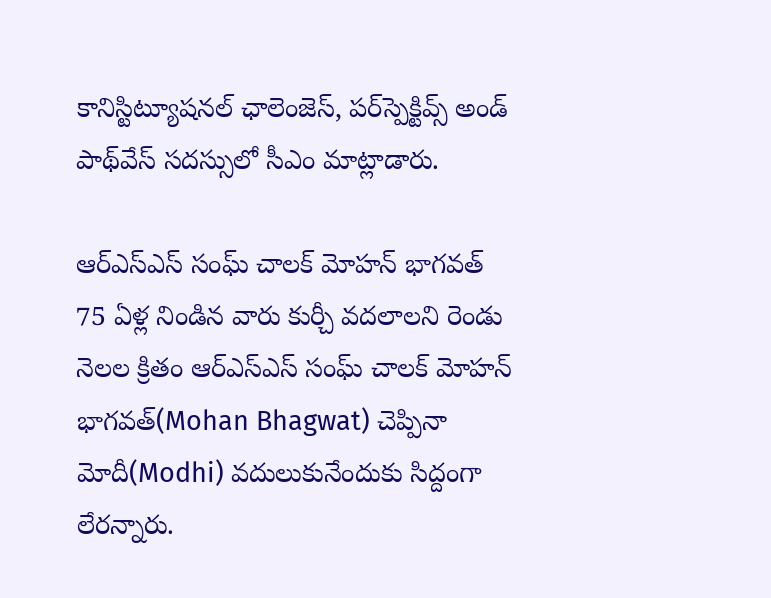కానిస్టిట్యూష‌నల్ ఛాలెంజెస్‌, ప‌ర్‌స్పెక్టివ్స్ అండ్ పాథ్‌వేస్ స‌దస్సులో సీఎం మాట్లాడారు.

ఆర్ఎస్ఎస్ సంఘ్ చాల‌క్ మోహ‌న్ భాగ‌వ‌త్
75 ఏళ్ల నిండిన వారు కుర్చీ వ‌ద‌లాల‌ని రెండు నెల‌ల క్రితం ఆర్ఎస్ఎస్ సంఘ్ చాల‌క్ మోహ‌న్ భాగ‌వ‌త్(Mohan Bhagwat) చెప్పినా మోదీ(Modhi) వ‌దులుకునేందుకు సిద్దంగా లేరన్నారు.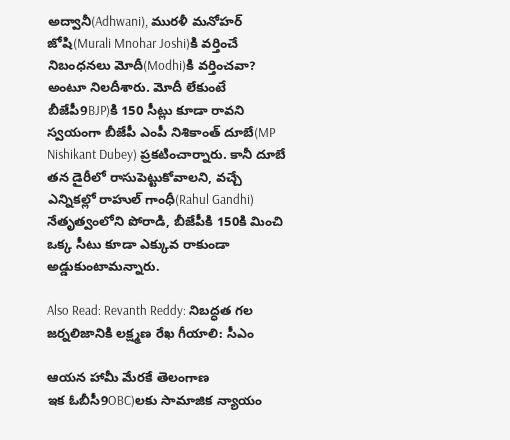అద్వానీ(Adhwani), ముర‌ళీ మ‌నోహ‌ర్ జోషి(Murali Mnohar Joshi)కి వ‌ర్తించే నిబంధ‌న‌లు మోదీ(Modhi)కి వ‌ర్తించ‌వా? అంటూ నిలదీశారు. మోదీ లేకుంటే బీజేపీ9BJP)కి 150 సీట్లు కూడా రావ‌ని స్వయంగా బీజేపీ ఎంపీ నిశికాంత్ దూబే(MP Nishikant Dubey) ప్రక‌టించార్నారు. కానీ దూబే త‌న డైరీలో రాసుపెట్టుకోవాలని, వ‌చ్చే ఎన్నిక‌ల్లో రాహుల్ గాంధీ(Rahul Gandhi) నేతృత్వంలోని పోరాడి, బీజేపీకి 150కి మించి ఒక్క సీటు కూడా ఎక్కువ రాకుండా అడ్డుకుంటామన్నారు.

Also Read: Revanth Reddy: నిబద్ధత గల జర్నలిజానికి లక్ష్మణ రేఖ గీయాలి: సీఎం

ఆయ‌న హామీ మేర‌కే తెలంగాణ
ఇక ఓబీసీ9OBC)ల‌కు సామాజిక న్యాయం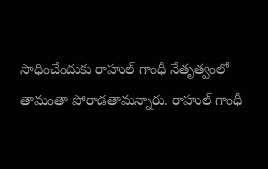సాధించేందుకు రాహుల్ గాంధీ నేతృత్వంలో తామంతా పోరాడ‌తామన్నారు. రాహుల్ గాంధీ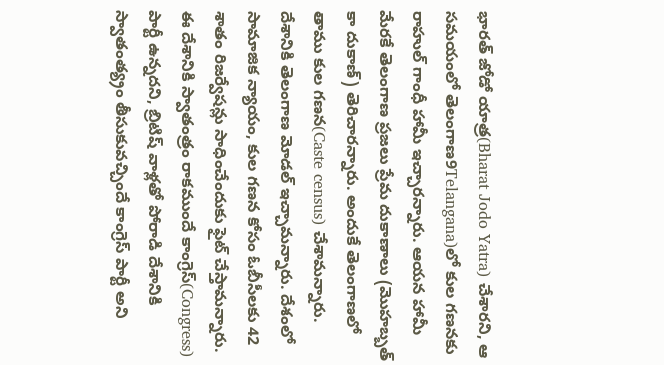భార‌త్ జోడో యాత్ర(Bharat Jodo Yatra) చేశారని, ఆ స‌మ‌యంలో తెలంగాణ‌9Telangana)లో కుల గ‌ణ‌న‌కు రాహుల్ గాంధీ హామీ ఇచ్చారన్నారు. ఆయ‌న హామీ మేర‌కే తెలంగాణ ప్రజ‌లు ప్రేమ దుకాణాలు (మొహ‌బ్బత్ కా దుకాణ్‌) తెరిచారన్నారు. అందుకే తెలంగాణ‌లో తాము కుల గ‌ణ‌న(Caste census) చేశామన్నారు. దేశానికి తెలంగాణ మోడ‌ల్ ఇచ్చామన్నారు. దేశంలో సామాజిక న్యాయం, కుల గ‌ణ‌న కోసం ఓబీసీల‌కు 42 శాతం రిజ‌ర్వేష‌న్లు సాధించేందుకు ఫైట్ చేస్తామన్నారు. ఈ దేశానికి స్వాతంత్రం రాకముందే కాంగ్రెస్(Congress) పార్టీ ఉన్నదని, బ్రిటిష్ వాళ్లతో పోరాడి దేశానికి స్వాతంత్య్రం తీసుకువ‌చ్చిందే కాంగ్రెస్ పార్టీ అని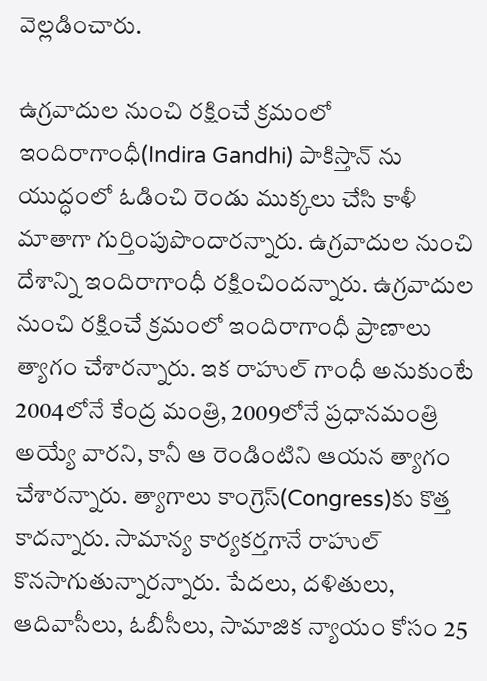వెల్లడించారు.

ఉగ్రవాదుల నుంచి ర‌క్షించే క్రమంలో
ఇందిరాగాంధీ(Indira Gandhi) పాకిస్తాన్ ను యుద్ధంలో ఓడించి రెండు ముక్కలు చేసి కాళీ మాతాగా గుర్తింపుపొందారన్నారు. ఉగ్రవాదుల నుంచి దేశాన్ని ఇందిరాగాంధీ రక్షించిందన్నారు. ఉగ్రవాదుల నుంచి ర‌క్షించే క్రమంలో ఇందిరాగాంధీ ప్రాణాలు త్యాగం చేశారన్నారు. ఇక రాహుల్ గాంధీ అనుకుంటే 2004లోనే కేంద్ర మంత్రి, 2009లోనే ప్రధాన‌మంత్రి అయ్యే వారని, కానీ ఆ రెండింటిని ఆయ‌న త్యాగం చేశారన్నారు. త్యాగాలు కాంగ్రెస్‌(Congress)కు కొత్త కాదన్నారు. సామాన్య కార్యక‌ర్తగానే రాహుల్ కొన‌సాగుతున్నారన్నారు. పేద‌లు, ద‌ళితులు, ఆదివాసీలు, ఓబీసీలు, సామాజిక న్యాయం కోసం 25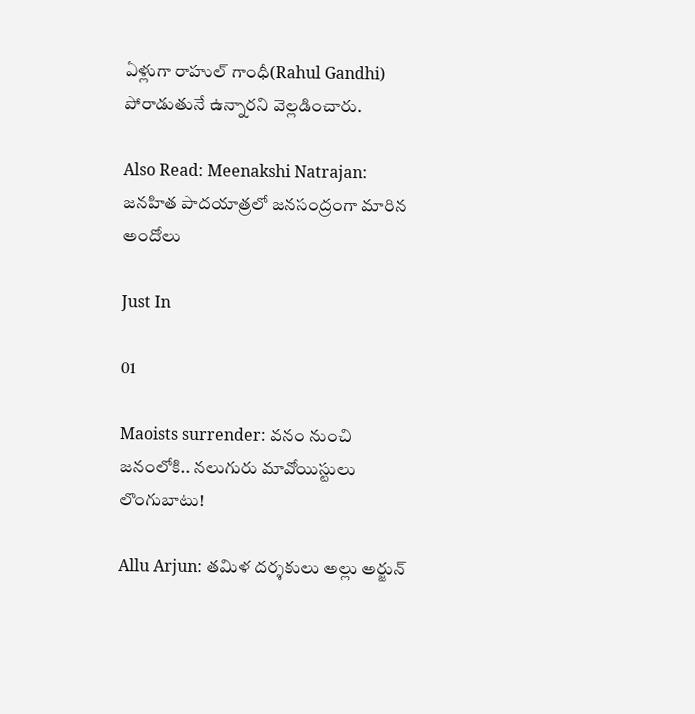ఏళ్లుగా రాహుల్ గాంధీ(Rahul Gandhi) పోరాడుతునే ఉన్నారని వెల్లడించారు.

Also Read: Meenakshi Natrajan: జనహిత పాదయాత్రలో జనసంద్రంగా మారిన అందోలు

Just In

01

Maoists surrender: వనం నుంచి జనంలోకి.. నలుగురు మావోయిస్టులు లొంగుబాటు!

Allu Arjun: తమిళ దర్శకులు అల్లు అర్జున్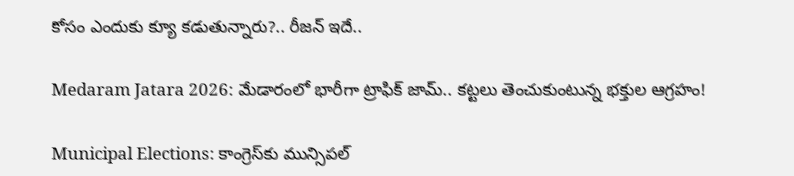కోసం ఎందుకు క్యూ కడుతున్నారు?.. రీజన్ ఇదే..

Medaram Jatara 2026: మేడారంలో భారీగా ట్రాఫిక్ జామ్.. కట్టలు తెంచుకుంటున్న భక్తుల ఆగ్రహం!

Municipal Elections: కాంగ్రెస్‌కు మున్సిపల్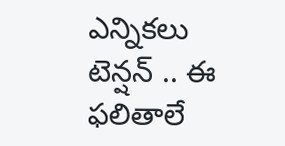ఎన్నికలు టెన్షన్ .. ఈ ఫలితాలే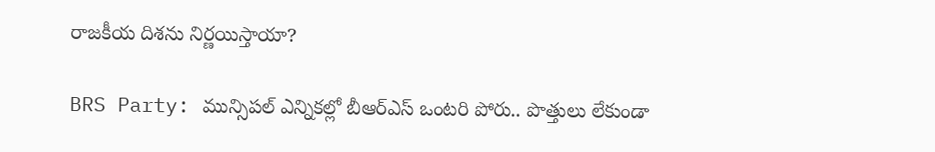రాజకీయ దిశను నిర్ణయిస్తాయా?

BRS Party: మున్సిపల్ ఎన్నికల్లో బీఆర్ఎస్ ఒంటరి పోరు.. పొత్తులు లేకుండా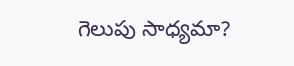గెలుపు సాధ్యమా?